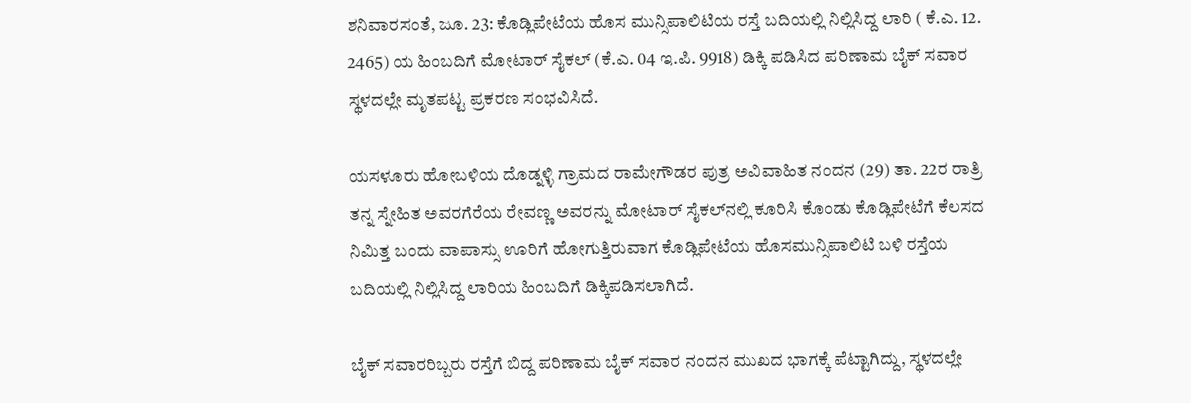ಶನಿವಾರಸಂತೆ, ಜೂ. 23: ಕೊಡ್ಲಿಪೇಟೆಯ ಹೊಸ ಮುನ್ಸಿಪಾಲಿಟಿಯ ರಸ್ತೆ ಬದಿಯಲ್ಲಿ ನಿಲ್ಲಿಸಿದ್ದ ಲಾರಿ ( ಕೆ.ಎ. 12. 2465) ಯ ಹಿಂಬದಿಗೆ ಮೋಟಾರ್ ಸೈಕಲ್ (ಕೆ.ಎ. 04 ಇ.ಪಿ. 9918) ಡಿಕ್ಕಿ ಪಡಿಸಿದ ಪರಿಣಾಮ ಬೈಕ್ ಸವಾರ ಸ್ಥಳದಲ್ಲೇ ಮೃತಪಟ್ಟ ಪ್ರಕರಣ ಸಂಭವಿಸಿದೆ.

ಯಸಳೂರು ಹೋಬಳಿಯ ದೊಡ್ನಳ್ಳಿ ಗ್ರಾಮದ ರಾಮೇಗೌಡರ ಪುತ್ರ ಅವಿವಾಹಿತ ನಂದನ (29) ತಾ. 22ರ ರಾತ್ರಿ ತನ್ನ ಸ್ನೇಹಿತ ಅವರಗೆರೆಯ ರೇವಣ್ಣ ಅವರನ್ನು ಮೋಟಾರ್ ಸೈಕಲ್‍ನಲ್ಲಿ ಕೂರಿಸಿ ಕೊಂಡು ಕೊಡ್ಲಿಪೇಟೆಗೆ ಕೆಲಸದ ನಿಮಿತ್ತ ಬಂದು ವಾಪಾಸ್ಸು ಊರಿಗೆ ಹೋಗುತ್ತಿರುವಾಗ ಕೊಡ್ಲಿಪೇಟೆಯ ಹೊಸಮುನ್ಸಿಪಾಲಿಟಿ ಬಳಿ ರಸ್ತೆಯ ಬದಿಯಲ್ಲಿ ನಿಲ್ಲಿಸಿದ್ದ ಲಾರಿಯ ಹಿಂಬದಿಗೆ ಡಿಕ್ಕಿಪಡಿಸಲಾಗಿದೆ.

ಬೈಕ್ ಸವಾರರಿಬ್ಬರು ರಸ್ತೆಗೆ ಬಿದ್ದ ಪರಿಣಾಮ ಬೈಕ್ ಸವಾರ ನಂದನ ಮುಖದ ಭಾಗಕ್ಕೆ ಪೆಟ್ಟಾಗಿದ್ದು, ಸ್ಥಳದಲ್ಲೇ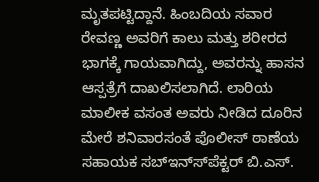ಮೃತಪಟ್ಟಿದ್ದಾನೆ. ಹಿಂಬದಿಯ ಸವಾರ ರೇವಣ್ಣ ಅವರಿಗೆ ಕಾಲು ಮತ್ತು ಶರೀರದ ಭಾಗಕ್ಕೆ ಗಾಯವಾಗಿದ್ದು, ಅವರನ್ನು ಹಾಸನ ಆಸ್ಪತ್ರೆಗೆ ದಾಖಲಿಸಲಾಗಿದೆ. ಲಾರಿಯ ಮಾಲೀಕ ವಸಂತ ಅವರು ನೀಡಿದ ದೂರಿನ ಮೇರೆ ಶನಿವಾರಸಂತೆ ಪೊಲೀಸ್ ಠಾಣೆಯ ಸಹಾಯಕ ಸಬ್‍ಇನ್ಸ್‍ಪೆಕ್ಟರ್ ಬಿ.ಎಸ್.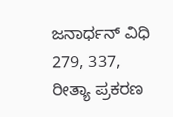ಜನಾರ್ಧನ್ ವಿಧಿ 279, 337, ರೀತ್ಯಾ ಪ್ರಕರಣ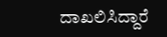ದಾಖಲಿಸಿದ್ದಾರೆ